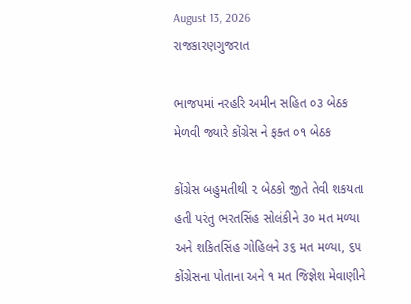August 13, 2026
રાજકારણગુજરાત

ભાજપમાં નરહરિ અમીન સહિત ૦૩ બેઠક મેળવી જ્યારે કોંગ્રેસ ને ફક્ત ૦૧ બેઠક

કોંગ્રેસ બહુમતીથી ૨ બેઠકો જીતે તેવી શકયતા હતી પરંતુ ભરતસિંહ સોલંકીને ૩૦ મત મળ્યા અને શકિતસિંહ ગોહિલને ૩૬ મત મળ્યા, ૬૫ કોંગ્રેસના પોતાના અને ૧ મત જિજ્ઞેશ મેવાણીને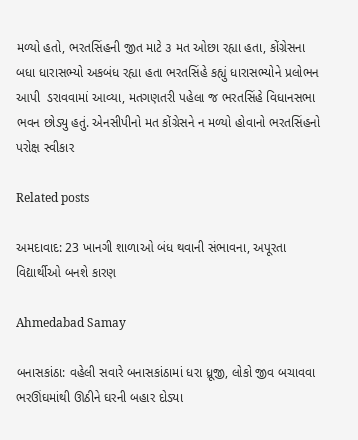મળ્યો હતો, ભરતસિંહની જીત માટે ૩ મત ઓછા રહ્યા હતા, કોંગ્રેસના બધા ધારાસભ્યો અકબંધ રહ્યા હતા ભરતસિંહે કહ્યું ધારાસભ્યોને પ્રલોભન આપી  ડરાવવામાં આવ્યા, મતગણતરી પહેલા જ ભરતસિંહે વિધાનસભા ભવન છોડ્યુ હતું. એનસીપીનો મત કોંગ્રેસને ન મળ્યો હોવાનો ભરતસિંહનો પરોક્ષ સ્વીકાર

Related posts

અમદાવાદ: 23 ખાનગી શાળાઓ બંધ થવાની સંભાવના, અપૂરતા વિદ્યાર્થીઓ બનશે કારણ

Ahmedabad Samay

બનાસકાંઠા: વહેલી સવારે બનાસકાંઠામાં ધરા ધ્રૂજી, લોકો જીવ બચાવવા ભરઊંઘમાંથી ઊઠીને ઘરની બહાર દોડ્યા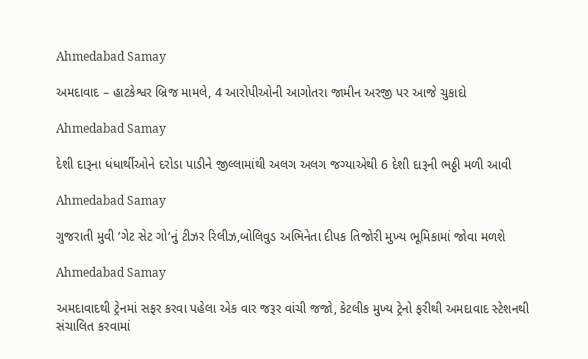Ahmedabad Samay

અમદાવાદ – હાટકેશ્વર બ્રિજ મામલે, 4 આરોપીઓની આગોતરા જામીન અરજી પર આજે ચુકાદો

Ahmedabad Samay

દેશી દારૂના ધંધાર્થીઓને દરોડા પાડીને જીલ્લામાંથી અલગ અલગ જગ્યાએથી 6 દેશી દારૂની ભઠ્ઠી મળી આવી

Ahmedabad Samay

ગુજરાતી મુવી ‘ગેટ સેટ ગો‘નું ટીઝર રિલીઝ,બોલિવુડ અભિનેતા દીપક તિજોરી મુખ્‍ય ભૂમિકામાં જોવા મળશે

Ahmedabad Samay

અમદાવાદથી ટ્રેનમાં સફર કરવા પહેલા એક વાર જરૂર વાંચી જજો, કેટલીક મુખ્ય ટ્રેનો ફરીથી અમદાવાદ સ્ટેશનથી સંચાલિત કરવામાં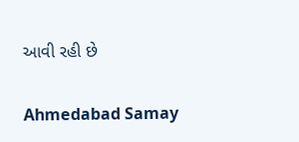આવી રહી છે

Ahmedabad Samay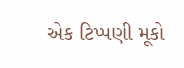એક ટિપ્પણી મૂકો